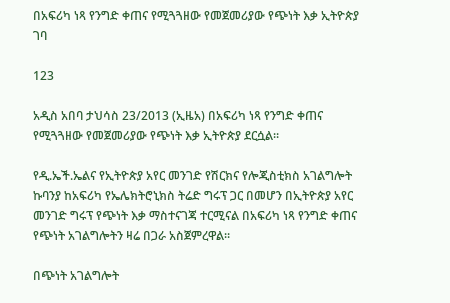በአፍሪካ ነጻ የንግድ ቀጠና የሚጓጓዘው የመጀመሪያው የጭነት እቃ ኢትዮጵያ ገባ

123

አዲስ አበባ ታህሳስ 23/2013 (ኢዜአ) በአፍሪካ ነጻ የንግድ ቀጠና የሚጓጓዘው የመጀመሪያው የጭነት እቃ ኢትዮጵያ ደርሷል።

የዲ.ኤች.ኤልና የኢትዮጵያ አየር መንገድ የሽርክና የሎጂስቲክስ አገልግሎት ኩባንያ ከአፍሪካ የኤሌክትሮኒክስ ትሬድ ግሩፕ ጋር በመሆን በኢትዮጵያ አየር መንገድ ግሩፕ የጭነት እቃ ማስተናገጃ ተርሚናል በአፍሪካ ነጻ የንግድ ቀጠና የጭነት አገልግሎትን ዛሬ በጋራ አስጀምረዋል።

በጭነት አገልግሎት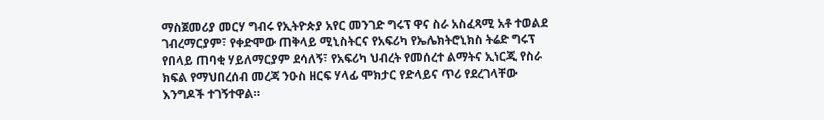ማስጀመሪያ መርሃ ግብሩ የኢትዮጵያ አየር መንገድ ግሩፕ ዋና ስራ አስፈጻሚ አቶ ተወልደ ገብረማርያም፣ የቀድሞው ጠቅላይ ሚኒስትርና የአፍሪካ የኤሌክትሮኒክስ ትሬድ ግሩፕ የበላይ ጠባቂ ሃይለማርያም ደሳለኝ፣ የአፍሪካ ህብረት የመሰረተ ልማትና ኢነርጂ የስራ ክፍል የማህበረሰብ መረጃ ንዑስ ዘርፍ ሃላፊ ሞክታር የድላይና ጥሪ የደረገላቸው እንግዶች ተገኝተዋል።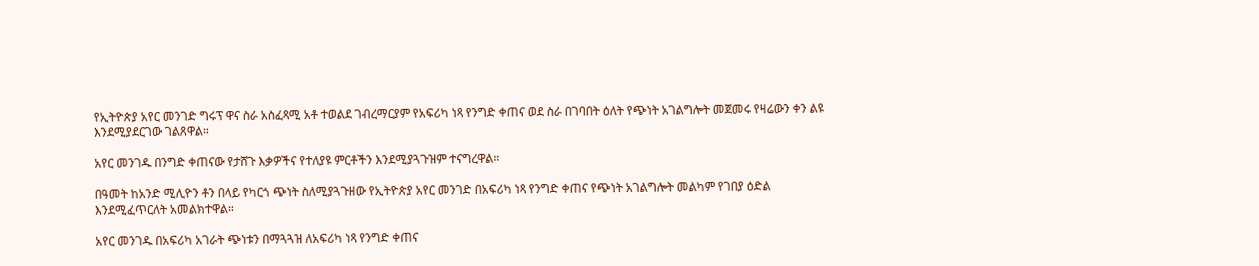የኢትዮጵያ አየር መንገድ ግሩፕ ዋና ስራ አስፈጻሚ አቶ ተወልደ ገብረማርያም የአፍሪካ ነጻ የንግድ ቀጠና ወደ ስራ በገባበት ዕለት የጭነት አገልግሎት መጀመሩ የዛሬውን ቀን ልዩ እንደሚያደርገው ገልጸዋል።

አየር መንገዱ በንግድ ቀጠናው የታሸጉ እቃዎችና የተለያዩ ምርቶችን እንደሚያጓጉዝም ተናግረዋል።

በዓመት ከአንድ ሚሊዮን ቶን በላይ የካርጎ ጭነት ስለሚያጓጉዘው የኢትዮጵያ አየር መንገድ በአፍሪካ ነጻ የንግድ ቀጠና የጭነት አገልግሎት መልካም የገበያ ዕድል እንደሚፈጥርለት አመልክተዋል።

አየር መንገዱ በአፍሪካ አገራት ጭነቱን በማጓጓዝ ለአፍሪካ ነጻ የንግድ ቀጠና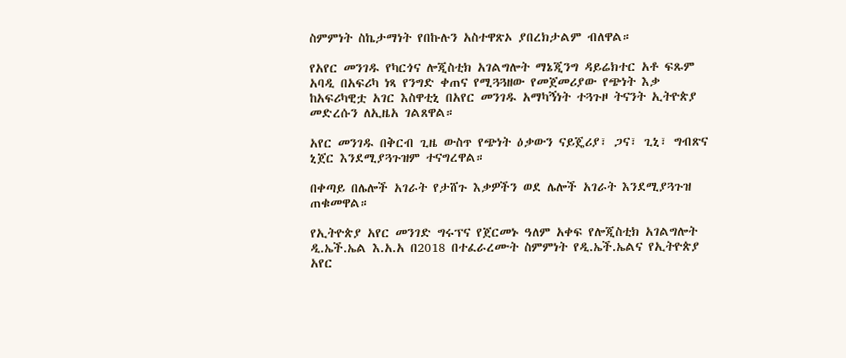ስምምነት ስኬታማነት የበኩሉን አስተዋጽኦ ያበረክታልም ብለዋል።

የአየር መንገዱ የካርጎና ሎጂስቲክ አገልግሎት ማኔጂንግ ዳይሬክተር አቶ ፍጹም አባዲ በአፍሪካ ነጻ የንግድ ቀጠና የሚጓጓዘው የመጀመሪያው የጭነት እቃ ከአፍሪካዊቷ አገር እስዋቲኒ በአየር መንገዱ አማካኝነት ተጓጉዞ ትናንት ኢትዮጵያ መድረሱን ለኢዜአ ገልጸዋል።

አየር መንገዱ በቅርብ ጊዜ ውስጥ የጭነት ዕቃውን ናይጄሪያ፣ ጋና፣ ጊኒ፣ ግብጽና ኒጀር እንደሚያጓጉዝም ተናግረዋል።

በቀጣይ በሌሎች አገራት የታሸጉ እቃዎችን ወደ ሌሎች አገራት እንደሚያጓጉዝ ጠቁመዋል።

የኢትዮጵያ አየር መንገድ ግሩፕና የጀርመኑ ዓለም አቀፍ የሎጂስቲክ አገልግሎት ዲ.ኤች.ኤል እ.አ.አ በ2018 በተፈራረሙት ስምምነት የዲ.ኤች.ኤልና የኢትዮጵያ አየር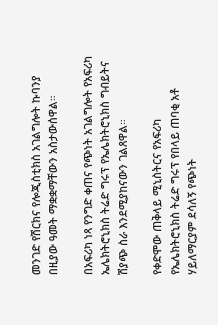መንገድ የሽርክና የሎጂስቲክስ አገልግሎት ኩባንያ በዚያው ዓመት ማቋቋማቸውን አስታውሰዋል።

በአፍሪካ ነጻ የንግድ ቀጠና የጭነት አገልግሎት የአፍሪካ ኤሌክትሮኒክስ ትሬድ ግሩፕ የኤሌክትሮኒክስ ግብይትና ሽያጭ ስራ እንደሚያከናውን ገልጸዋል።

የቀድሞው ጠቅላይ ሚኒስትርና የአፍሪካ የኤሌክትሮኒክስ ትሬድ ግሩፕ የበላይ ጠባቂ አቶ ሃይለማርያም ደሳለኝ የጭነት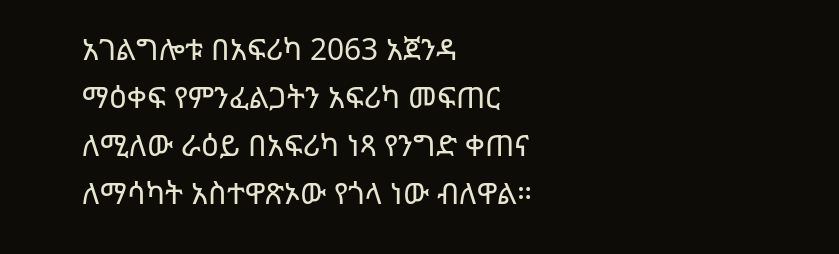አገልግሎቱ በአፍሪካ 2063 አጀንዳ ማዕቀፍ የምንፈልጋትን አፍሪካ መፍጠር ለሚለው ራዕይ በአፍሪካ ነጻ የንግድ ቀጠና ለማሳካት አስተዋጽኦው የጎላ ነው ብለዋል።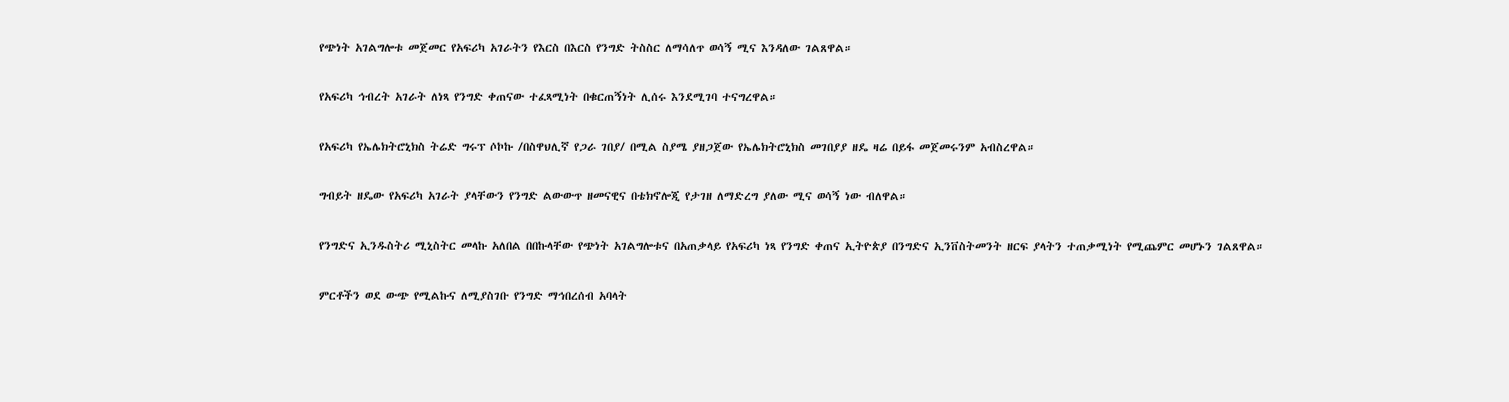የጭነት አገልግሎቱ መጀመር የአፍሪካ አገራትን የእርስ በእርስ የንግድ ትስስር ለማሳለጥ ወሳኝ ሚና እንዳለው ገልጸዋል።

የአፍሪካ ኅብረት አገራት ለነጻ የንግድ ቀጠናው ተፈጻሚነት በቁርጠኝነት ሊሰሩ እንደሚገባ ተናግረዋል።

የአፍሪካ የኤሌክትሮኒክስ ትሬድ ግሩፕ ሶኮኩ /በስዋህሊኛ የጋራ ገበያ/ በሚል ስያሜ ያዘጋጀው የኤሌክትሮኒክስ መገበያያ ዘዴ ዛሬ በይፋ መጀመሩንም አብስረዋል።

ግብይት ዘዴው የአፍሪካ አገራት ያላቸውን የንግድ ልውውጥ ዘመናዊና በቴክኖሎጂ የታገዘ ለማድረግ ያለው ሚና ወሳኝ ነው ብለዋል።

የንግድና ኢንዱስትሪ ሚኒስትር መላኩ አለበል በበኩላቸው የጭነት አገልግሎቱና በአጠቃላይ የአፍሪካ ነጻ የንግድ ቀጠና ኢትዮጵያ በንግድና ኢንቨስትመንት ዘርፍ ያላትን ተጠቃሚነት የሚጨምር መሆኑን ገልጸዋል።

ምርቶችን ወደ ውጭ የሚልኩና ለሚያስገቡ የንግድ ማኅበረሰብ አባላት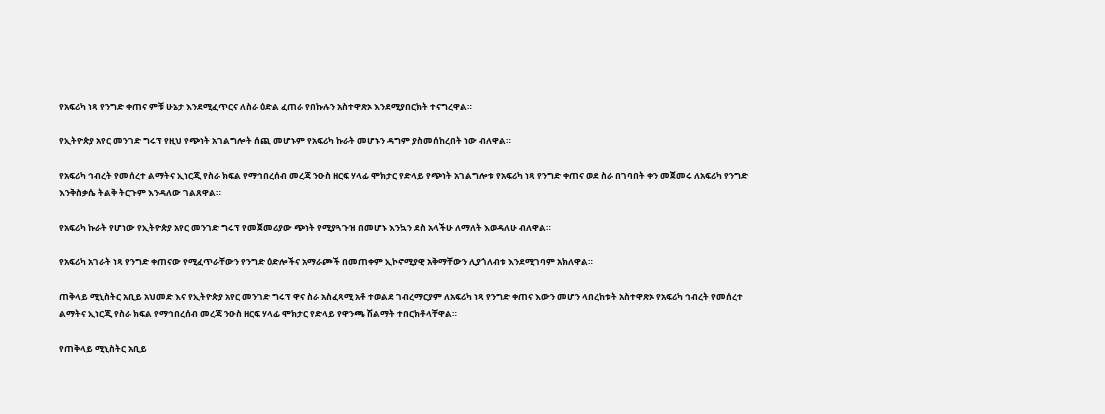የአፍሪካ ነጻ የንግድ ቀጠና ምቹ ሁኔታ እንደሚፈጥርና ለስራ ዕድል ፈጠራ የበኩሉን አስተዋጽኦ እንደሚያበርክት ተናግረዋል።

የኢትዮጵያ አየር መንገድ ግሩፕ የዚህ የጭነት አገልግሎት ሰጪ መሆኑም የአፍሪካ ኩራት መሆኑን ዳግም ያስመሰከረበት ነው ብለዋል።

የአፍሪካ ኅብረት የመሰረተ ልማትና ኢነርጂ የስራ ክፍል የማኅበረሰብ መረጃ ንዑስ ዘርፍ ሃላፊ ሞክታር የድላይ የጭነት አገልግሎቱ የአፍሪካ ነጻ የንግድ ቀጠና ወደ ስራ በገባበት ቀን መጀመሩ ለአፍሪካ የንግድ እንቅስቃሴ ትልቅ ትርጉም እንዳለው ገልጸዋል።

የአፍሪካ ኩራት የሆነው የኢትዮጵያ አየር መንገድ ግሩፕ የመጀመሪያው ጭነት የሚያጓጉዝ በመሆኑ እንኳን ደስ አላችሁ ለማለት እወዳለሁ ብለዋል።

የአፍሪካ አገራት ነጻ የንግድ ቀጠናው የሚፈጥራቸውን የንግድ ዕድሎችና አማራጮች በመጠቀም ኢኮኖሚያዊ አቅማቸውን ሊያጎለብቱ እንደሚገባም አክለዋል።

ጠቅላይ ሚኒስትር አቢይ አህመድ እና የኢትዮጵያ አየር መንገድ ግሩፕ ዋና ስራ አስፈጻሚ አቶ ተወልደ ገብረማርያም ለአፍሪካ ነጻ የንግድ ቀጠና እውን መሆን ላበረከቱት አስተዋጽኦ የአፍሪካ ኅብረት የመሰረተ ልማትና ኢነርጂ የስራ ክፍል የማኅበረሰብ መረጃ ንዑስ ዘርፍ ሃላፊ ሞክታር የድላይ የዋንጫ ሽልማት ተበርክቶላቸዋል።

የጠቅላይ ሚኒስትር አቢይ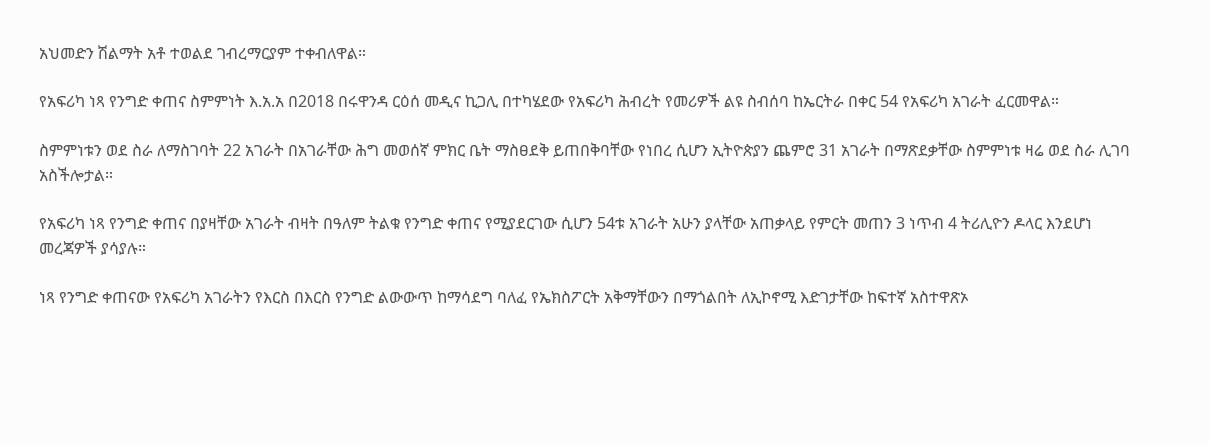አህመድን ሽልማት አቶ ተወልደ ገብረማርያም ተቀብለዋል።

የአፍሪካ ነጻ የንግድ ቀጠና ስምምነት እ.አ.አ በ2018 በሩዋንዳ ርዕሰ መዲና ኪጋሊ በተካሄደው የአፍሪካ ሕብረት የመሪዎች ልዩ ስብሰባ ከኤርትራ በቀር 54 የአፍሪካ አገራት ፈርመዋል።

ስምምነቱን ወደ ስራ ለማስገባት 22 አገራት በአገራቸው ሕግ መወሰኛ ምክር ቤት ማስፀደቅ ይጠበቅባቸው የነበረ ሲሆን ኢትዮጵያን ጨምሮ 31 አገራት በማጽደቃቸው ስምምነቱ ዛሬ ወደ ስራ ሊገባ አስችሎታል።

የአፍሪካ ነጻ የንግድ ቀጠና በያዛቸው አገራት ብዛት በዓለም ትልቁ የንግድ ቀጠና የሚያደርገው ሲሆን 54ቱ አገራት አሁን ያላቸው አጠቃላይ የምርት መጠን 3 ነጥብ 4 ትሪሊዮን ዶላር እንደሆነ መረጃዎች ያሳያሉ።

ነጻ የንግድ ቀጠናው የአፍሪካ አገራትን የእርስ በእርስ የንግድ ልውውጥ ከማሳደግ ባለፈ የኤክስፖርት አቅማቸውን በማጎልበት ለኢኮኖሚ እድገታቸው ከፍተኛ አስተዋጽኦ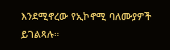እንደሚኖረው የኢኮኖሚ ባለሙያዎች ይገልጻሉ።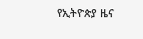የኢትዮጵያ ዜና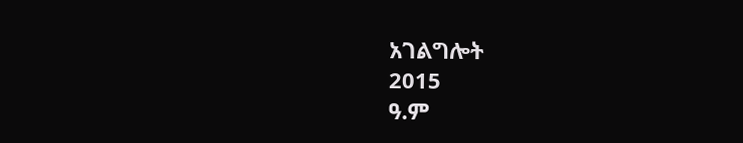አገልግሎት
2015
ዓ.ም